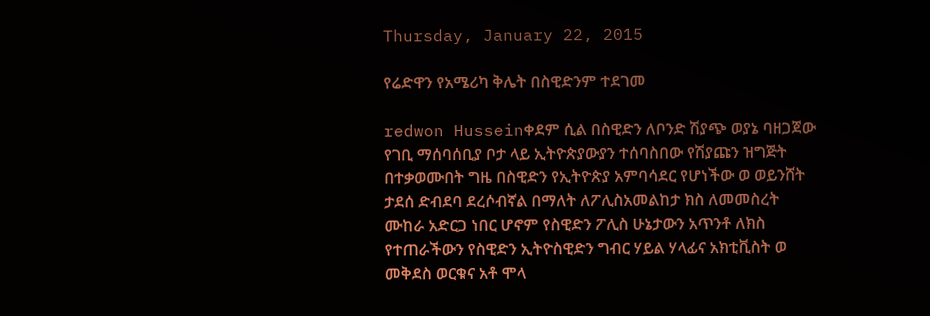Thursday, January 22, 2015

የሬድዋን የአሜሪካ ቅሌት በስዊድንም ተደገመ

redwon Husseinቀደም ሲል በስዊድን ለቦንድ ሽያጭ ወያኔ ባዘጋጀው የገቢ ማሰባሰቢያ ቦታ ላይ ኢትዮጵያውያን ተሰባስበው የሽያጩን ዝግጅት በተቃወሙበት ግዜ በስዊድን የኢትዮጵያ አምባሳደር የሆነችው ወ ወይንሸት ታደሰ ድብደባ ደረሶብኛል በማለት ለፖሊስአመልከታ ክስ ለመመስረት ሙከራ አድርጋ ነበር ሆኖም የስዊድን ፖሊስ ሁኔታውን አጥንቶ ለክስ የተጠራችውን የስዊድን ኢትዮስዊድን ግብር ሃይል ሃላፊና አክቲቪስት ወ መቅደስ ወርቁና አቶ ሞላ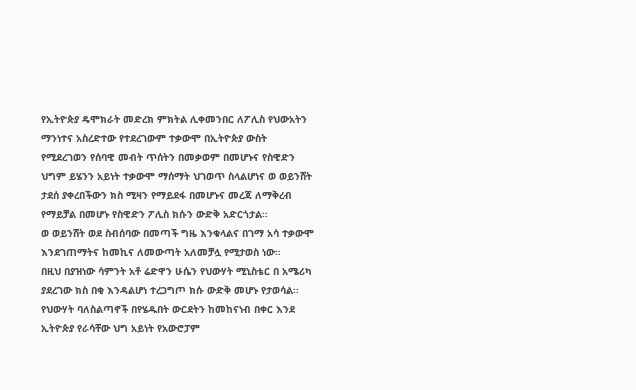የኢትዮጵያ ዴሞክራት መድረክ ምክትል ሊቀመንበር ለፖሊስ የህውአትን ማንነተና አስረድተው የተደረገውም ተቃውሞ በኢትዮጵያ ውስት የሚደረገወን የሰባዊ መብት ጥሰትን በመቃወም በመሆኑና የስዊድን ህግም ይሄንን አይነት ተቃውሞ ማሰማት ህገወጥ ስላልሆነና ወ ወይንሸት ታደሰ ያቀረበችውን ክስ ሚዛን የማይደፋ በመሆኑና መረጃ ለማቅረብ የማይቻል በመሆኑ የስዊድን ፖሊስ ክሱን ውድቅ አድርጎታል፡፡
ወ ወይንሸት ወደ ስብሰባው በመጣች ግዜ እንቁላልና በገማ አሳ ተቃውሞ እንደገጠማትና ከመኪና ለመውጣት አለመቻሏ የሚታወስ ነው።
በዚህ በያዝነው ሳምንት አቶ ሬድዋን ሁሴን የህውሃት ሚኒስቴር በ አሜሪካ ያደረገው ክስ በቂ እንዳልሆነ ተረጋግጦ ክሱ ውድቅ መሆኑ የታወሳል፡፡
የህውሃት ባለስልጣኖች በየሄዱበት ውርደትን ከመከናነብ በቀር እንደ ኢትዮጵያ የራሳቸው ህግ አይነት የአውሮፓም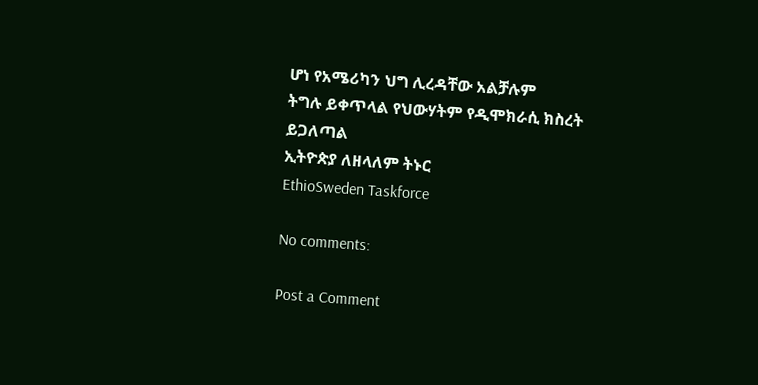ሆነ የአሜሪካን ህግ ሊረዳቸው አልቻሉም
ትግሉ ይቀጥላል የህውሃትም የዲሞክራሲ ክስረት ይጋለጣል
ኢትዮጵያ ለዘላለም ትኑር
EthioSweden Taskforce

No comments:

Post a Comment